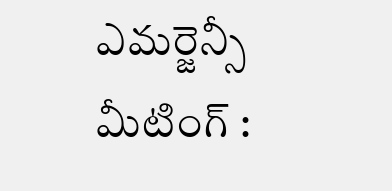ఎమర్జెన్సీ మీటింగ్ :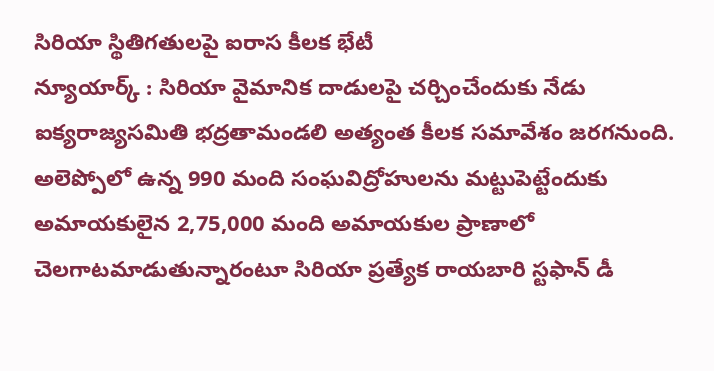సిరియా స్థితిగతులపై ఐరాస కీలక భేటీ
న్యూయార్క్ : సిరియా వైమానిక దాడులపై చర్చించేందుకు నేడు ఐక్యరాజ్యసమితి భద్రతామండలి అత్యంత కీలక సమావేశం జరగనుంది. అలెప్పోలో ఉన్న 990 మంది సంఘవిద్రోహులను మట్టుపెట్టేందుకు అమాయకులైన 2,75,000 మంది అమాయకుల ప్రాణాలో చెలగాటమాడుతున్నారంటూ సిరియా ప్రత్యేక రాయబారి స్టఫాన్ డీ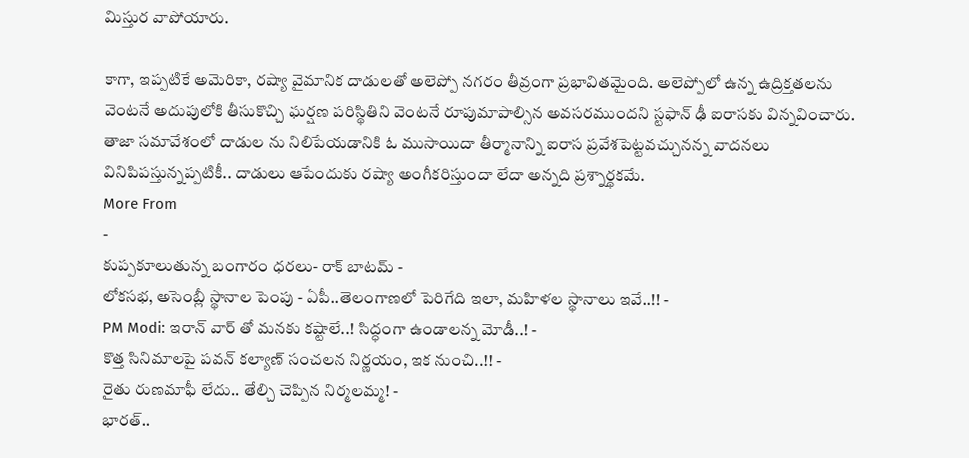మిస్తుర వాపోయారు.

కాగా, ఇప్పటికే అమెరికా, రష్యా వైమానిక దాడులతో అలెప్పో నగరం తీవ్రంగా ప్రభావితమైంది. అలెప్పోలో ఉన్న ఉద్రిక్తతలను వెంటనే అదుపులోకి తీసుకొచ్చి ఘర్షణ పరిస్థితిని వెంటనే రూపుమాపాల్సిన అవసరముందని స్టఫాన్ ఢీ ఐరాసకు విన్నవించారు. తాజా సమావేశంలో దాడుల ను నిలిపేయడానికి ఓ ముసాయిదా తీర్మానాన్ని ఐరాస ప్రవేశపెట్టవచ్చునన్న వాదనలు వినిపిపస్తున్నప్పటికీ.. దాడులు ఆపేందుకు రష్యా అంగీకరిస్తుందా లేదా అన్నది ప్రశ్నార్థకమే.
More From
-
కుప్పకూలుతున్న బంగారం ధరలు- రాక్ బాటమ్ -
లోకసభ, అసెంబ్లీ స్థానాల పెంపు - ఏపీ..తెలంగాణలో పెరిగేది ఇలా, మహిళల స్థానాలు ఇవే..!! -
PM Modi: ఇరాన్ వార్ తో మనకు కష్టాలే..! సిద్ధంగా ఉండాలన్న మోడీ..! -
కొత్త సినిమాలపై పవన్ కల్యాణ్ సంచలన నిర్ణయం, ఇక నుంచి..!! -
రైతు రుణమాఫీ లేదు.. తేల్చి చెప్పిన నిర్మలమ్మ! -
భారత్..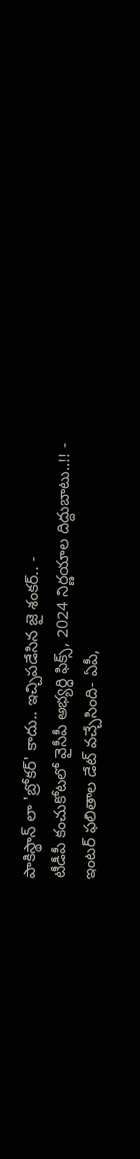పాకిస్థాన్ లా 'బ్రోకర్' కాదు.. ఇచ్చిపడేసిన జై శంకర్.. -
టీడీపీ కంచుకోటలో వైసీపీ అభ్యర్ధి ఫిక్స్, 2024 నిర్ణయాల దిద్దుబాటు..!! -
ఇంటర్ ఫలితాల డేట్ వచ్చేసింది- ఏపీ,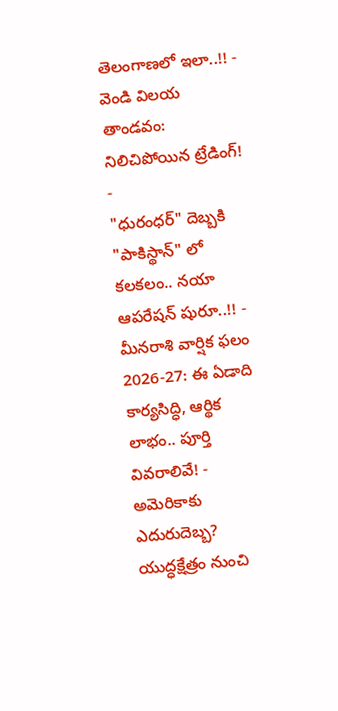తెలంగాణలో ఇలా..!! -
వెండి విలయ తాండవం: నిలిచిపోయిన ట్రేడింగ్! -
"ధురంధర్" దెబ్బకి "పాకిస్థాన్" లో కలకలం.. నయా ఆపరేషన్ షురూ..!! -
మీనరాశి వార్షిక ఫలం 2026-27: ఈ ఏడాది కార్యసిద్ధి, ఆర్థిక లాభం.. పూర్తి వివరాలివే! -
అమెరికాకు ఎదురుదెబ్బ? యుద్ధక్షేత్రం నుంచి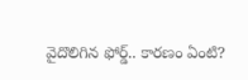వైదొలిగిన ఫోర్డ్.. కారణం ఏంటి?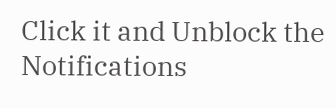Click it and Unblock the Notifications